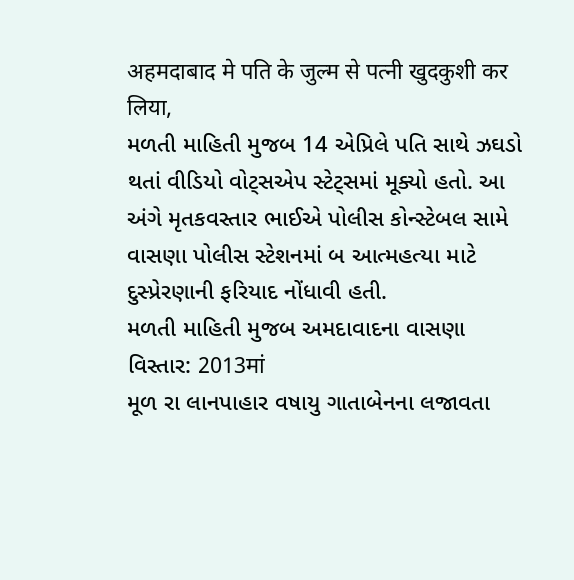अहमदाबाद मे पति के जुल्म से पत्नी खुदकुशी कर लिया,
મળતી માહિતી મુજબ 14 એપ્રિલે પતિ સાથે ઝઘડો થતાં વીડિયો વોટ્સએપ સ્ટેટ્સમાં મૂક્યો હતો. આ અંગે મૃતકવસ્તાર ભાઈએ પોલીસ કોન્સ્ટેબલ સામે વાસણા પોલીસ સ્ટેશનમાં બ આત્મહત્યા માટે દુસ્પ્રેરણાની ફરિયાદ નોંધાવી હતી.
મળતી માહિતી મુજબ અમદાવાદના વાસણા વિસ્તાર: 2013मां
મૂળ રા લાનપાહાર વષાયુ ગાતાબેનના લજાવતા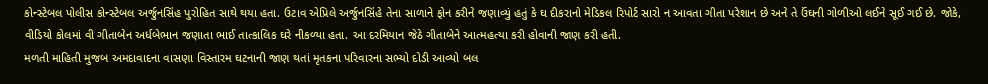કોન્સ્ટેબલ પોલીસ કોન્સ્ટેબલ અર્જુનસિંહ પુરોહિત સાથે થયા હતા. ઉટાવ એપ્રિલે અર્જુનસિંહે તેના સાળાને ફોન કરીને જણાવ્યું હતું કે ઘ દીકરાનો મેડિકલ રિપોર્ટ સારો ન આવતા ગીતા પરેશાન છે અને તે ઉંઘની ગોળીઓ લઈને સૂઈ ગઈ છે. જોકે, વીડિયો કોલમાં વી ગીતાબેન અર્ધબેભાન જણાતા ભાઈ તાત્કાલિક ઘરે નીકળ્યા હતા. આ દરમિયાન જેઠે ગીતાબેને આત્મહત્યા કરી હોવાની જાણ કરી હતી.
મળતી માહિતી મુજબ અમદાવાદના વાસણા વિસ્તારમ ઘટનાની જાણ થતાં મૃતકના પરિવારના સભ્યો દોડી આવ્યો બલ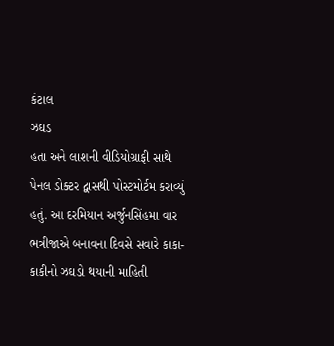કંટાલ
ઝઘડ
હતા અને લાશની વીડિયોગ્રાફી સાથે પેનલ ડોક્ટર દ્વાસથી પોસ્ટમોર્ટમ કરાવ્યું હતું. આ દરમિયાન અર્જુનસિંહમા વાર ભત્રીજાએ બનાવના દિવસે સવારે કાકા-કાકીનો ઝઘડો થયાની માહિતી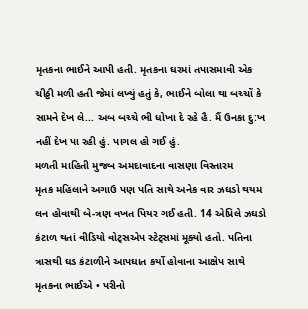મૃતકના ભાઈને આપી હતી. મૃતકના ઘરમાં તપાસમાવી એક ચીઠ્ઠી મળી હતી જેમાં લખ્યું હતું કે, ભાઈને બોલા થા બચ્ચોં કે સામને દેખ લે... અબ બચ્ચે ભી ધોખા દે રહે હૈ. મૈં ઉનકા દુ:ખ નહીં દેખ પા રહી હું. પાગલ હો ગઈ હું.
મળતી માહિતી મુજબ અમદાવાદના વાસણા વિસ્તારમ
મૃતક મહિલાને અગાઉ પણ પતિ સાથે અનેક વાર ઝઘડો થયમ લન હોવાથી બે-ત્રણ વખત પિયર ગઈ હતી. 14 એપ્રિલે ઝઘડો કંટાળ થતાં વીડિયો વોટ્સએપ સ્ટેટ્સમાં મૂક્યો હતો. પતિના ત્રાસથી ઘડ કંટાળીને આપઘાત કર્યો હોવાના આક્ષેપ સાથે મૃતકના ભાઈએ • પરીનો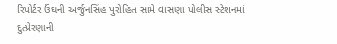રિપોર્ટર ઉંઘની અર્જુનસિંહ પુરોહિત સામે વાસણા પોલીસ સ્ટેશનમાં દુત્પ્રેરણાની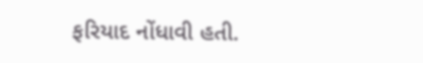ફરિયાદ નોંધાવી હતી.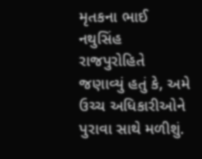મૃતકના ભાઈ નથુસિંહ રાજપુરોહિતે જણાવ્યું હતું કે, અમે ઉચ્ચ અધિકારીઓને પુરાવા સાથે મળીશું.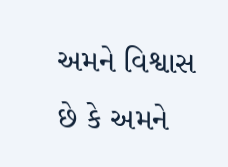અમને વિશ્વાસ છે કે અમને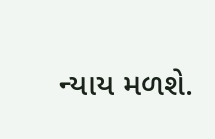ન્યાય મળશે.